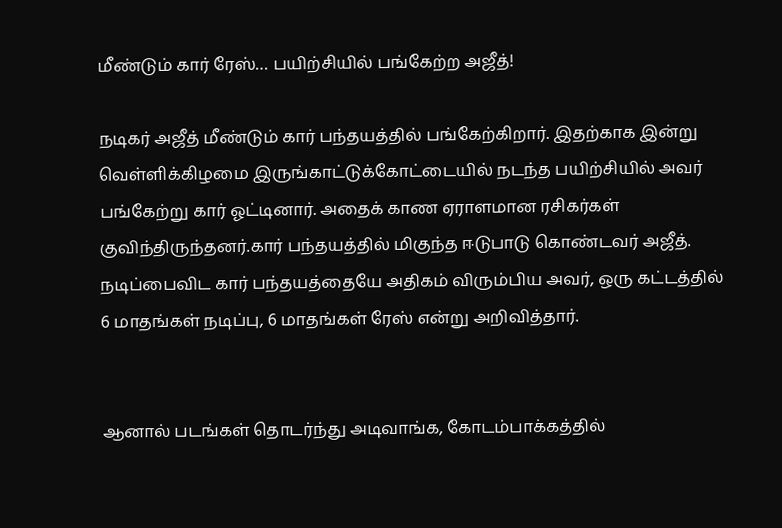மீண்டும் கார் ரேஸ்… பயிற்சியில் பங்கேற்ற அஜீத்!

நடிகர் அஜீத் மீண்டும் கார் பந்தயத்தில் பங்கேற்கிறார். இதற்காக இன்று வெள்ளிக்கிழமை இருங்காட்டுக்கோட்டையில் நடந்த பயிற்சியில் அவர் பங்கேற்று கார் ஓட்டினார். அதைக் காண ஏராளமான ரசிகர்கள் குவிந்திருந்தனர்.கார் பந்தயத்தில் மிகுந்த ஈடுபாடு கொண்டவர் அஜீத். நடிப்பைவிட கார் பந்தயத்தையே அதிகம் விரும்பிய அவர், ஒரு கட்டத்தில் 6 மாதங்கள் நடிப்பு, 6 மாதங்கள் ரேஸ் என்று அறிவித்தார்.


ஆனால் படங்கள் தொடர்ந்து அடிவாங்க, கோடம்பாக்கத்தில்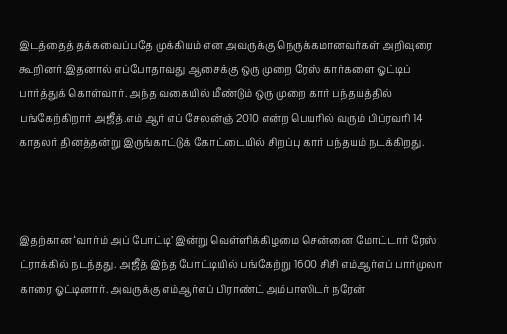இடத்தைத் தக்கவைப்பதே முக்கியம் என அவருக்கு நெருக்கமானவர்கள் அறிவுரை கூறினர்.இதனால் எப்போதாவது ஆசைக்கு ஒரு முறை ரேஸ் கார்களை ஓட்டிப் பார்த்துக் கொள்வார். அந்த வகையில் மீண்டும் ஒரு முறை கார் பந்தயத்தில் பங்கேற்கிறார் அஜீத்.எம் ஆர் எப் சேலன்ஞ் 2010 என்ற பெயரில் வரும் பிப்ரவரி 14 காதலர் தினத்தன்று இருங்காட்டுக் கோட்டையில் சிறப்பு கார் பந்தயம் நடக்கிறது.



இதற்கான ‘வார்ம் அப் போட்டி’ இன்று வெள்ளிக்கிழமை சென்னை மோட்டார் ரேஸ் ட்ராக்கில் நடந்தது. அஜீத் இந்த போட்டியில் பங்கேற்று 1600 சிசி எம்ஆர்எப் பார்முலா காரை ஓட்டினார். அவருக்கு எம்ஆர்எப் பிராண்ட் அம்பாஸிடர் நரேன்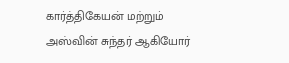கார்த்திகேயன் மற்றும் அஸ்வின் சுந்தர் ஆகியோர்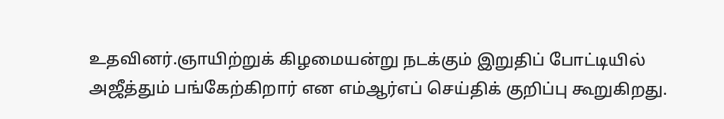உதவினர்.ஞாயிற்றுக் கிழமையன்று நடக்கும் இறுதிப் போட்டியில் அஜீத்தும் பங்கேற்கிறார் என எம்ஆர்எப் செய்திக் குறிப்பு கூறுகிறது.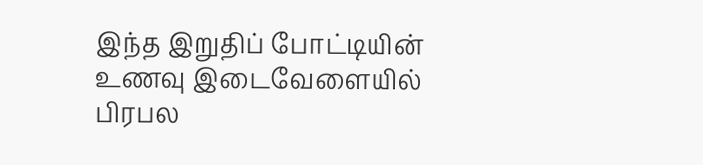இந்த இறுதிப் போட்டியின் உணவு இடைவேளையில் பிரபல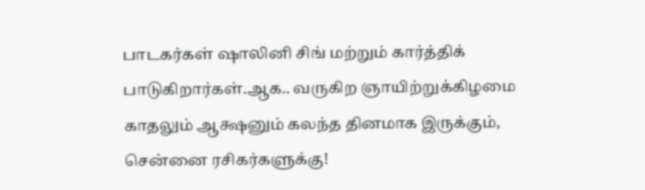பாடகர்கள் ஷாலினி சிங் மற்றும் கார்த்திக் பாடுகிறார்கள்.ஆக.. வருகிற ஞாயிற்றுக்கிழமை காதலும் ஆக்ஷனும் கலந்த தினமாக இருக்கும், சென்னை ரசிகர்களுக்கு!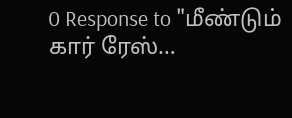0 Response to "மீண்டும் கார் ரேஸ்…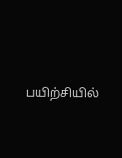பயிற்சியில்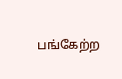பங்கேற்ற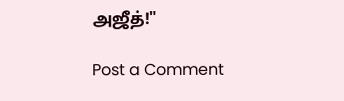அஜீத்!"

Post a Comment